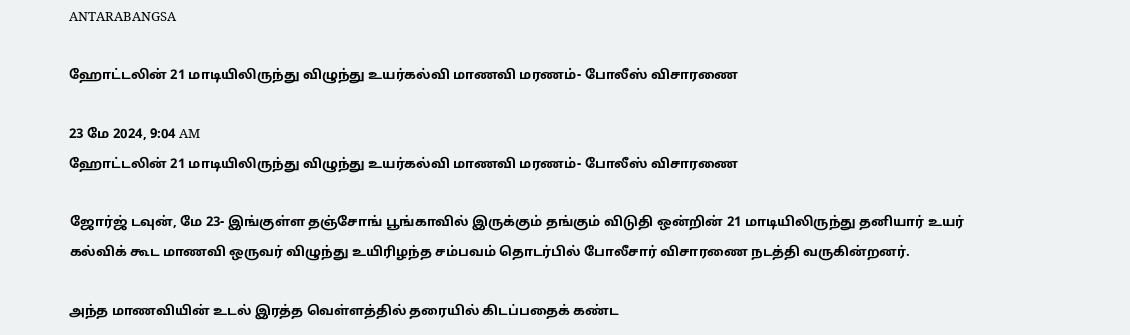ANTARABANGSA

ஹோட்டலின் 21 மாடியிலிருந்து விழுந்து உயர்கல்வி மாணவி மரணம்- போலீஸ் விசாரணை

23 மே 2024, 9:04 AM
ஹோட்டலின் 21 மாடியிலிருந்து விழுந்து உயர்கல்வி மாணவி மரணம்- போலீஸ் விசாரணை

ஜோர்ஜ் டவுன், மே 23- இங்குள்ள தஞ்சோங் பூங்காவில் இருக்கும் தங்கும் விடுதி ஒன்றின் 21 மாடியிலிருந்து தனியார் உயர் கல்விக் கூட மாணவி ஒருவர் விழுந்து உயிரிழந்த சம்பவம் தொடர்பில் போலீசார் விசாரணை நடத்தி வருகின்றனர்.

அந்த மாணவியின் உடல் இரத்த வெள்ளத்தில் தரையில் கிடப்பதைக் கண்ட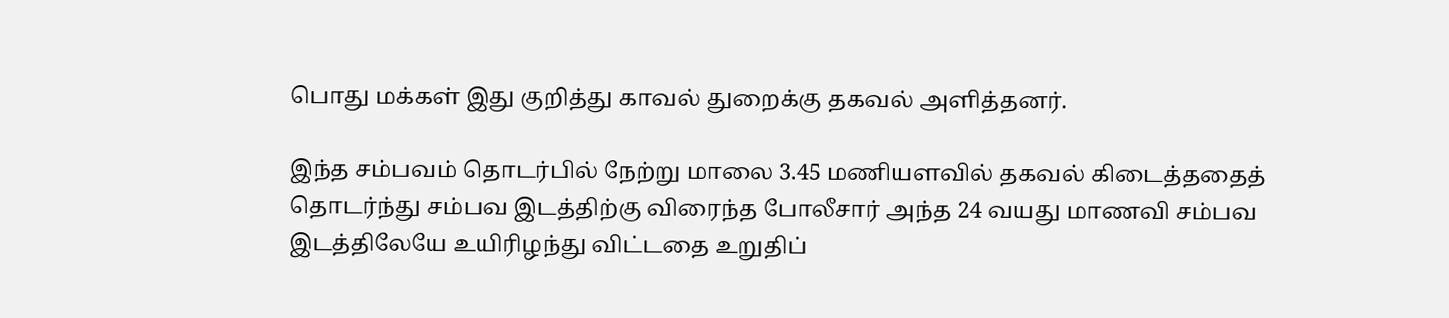பொது மக்கள் இது குறித்து காவல் துறைக்கு தகவல் அளித்தனர்.

இந்த சம்பவம் தொடர்பில் நேற்று மாலை 3.45 மணியளவில் தகவல் கிடைத்ததைத் தொடர்ந்து சம்பவ இடத்திற்கு விரைந்த போலீசார் அந்த 24 வயது மாணவி சம்பவ இடத்திலேயே உயிரிழந்து விட்டதை உறுதிப்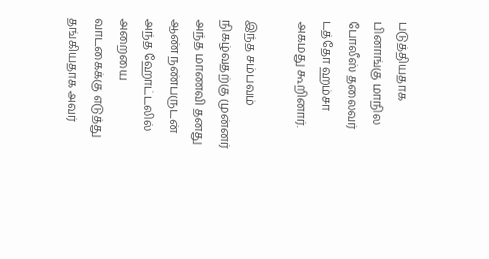படுத்தியதாக பினாங்கு மாநில போலீஸ் தலைவர் டத்தோ ஹம்சா அகமது கூறினார்.

இந்த சம்பவம் நிகழ்வதற்கு முன்னர் அந்த மாணவி தனது ஆண் நண்பருடன் அந்த ஹோட்டலில் அறையை வாடகைக்கு எடுத்து தங்கியதாக அவர்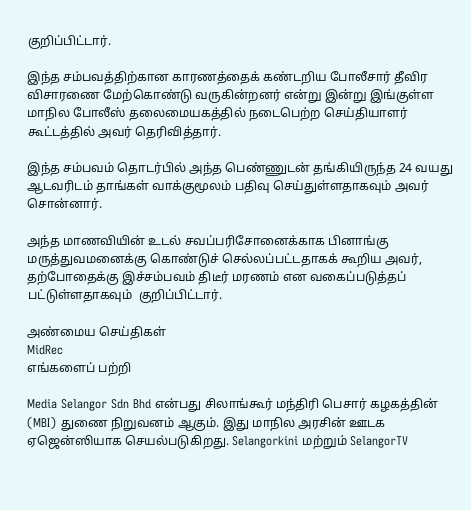குறிப்பிட்டார்.

இந்த சம்பவத்திற்கான காரணத்தைக் கண்டறிய போலீசார் தீவிர விசாரணை மேற்கொண்டு வருகின்றனர் என்று இன்று இங்குள்ள மாநில போலீஸ் தலைமையகத்தில் நடைபெற்ற செய்தியாளர் கூட்டத்தில் அவர் தெரிவித்தார்.

இந்த சம்பவம் தொடர்பில் அந்த பெண்ணுடன் தங்கியிருந்த 24 வயது ஆடவரிடம் தாங்கள் வாக்குமூலம் பதிவு செய்துள்ளதாகவும் அவர் சொன்னார்.

அந்த மாணவியின் உடல் சவப்பரிசோனைக்காக பினாங்கு மருத்துவமனைக்கு கொண்டுச் செல்லப்பட்டதாகக் கூறிய அவர், தற்போதைக்கு இச்சம்பவம் திடீர் மரணம் என வகைப்படுத்தப் பட்டுள்ளதாகவும்  குறிப்பிட்டார்.

அண்மைய செய்திகள்
MidRec
எங்களைப் பற்றி

Media Selangor Sdn Bhd என்பது சிலாங்கூர் மந்திரி பெசார் கழகத்தின் (MBI) துணை நிறுவனம் ஆகும். இது மாநில அரசின் ஊடக ஏஜென்ஸியாக செயல்படுகிறது. Selangorkini மற்றும் SelangorTV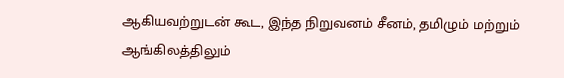ஆகியவற்றுடன் கூட, இந்த நிறுவனம் சீனம், தமிழும் மற்றும் ஆங்கிலத்திலும்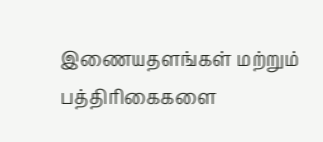இணையதளங்கள் மற்றும் பத்திரிகைகளை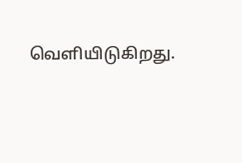வெளியிடுகிறது.